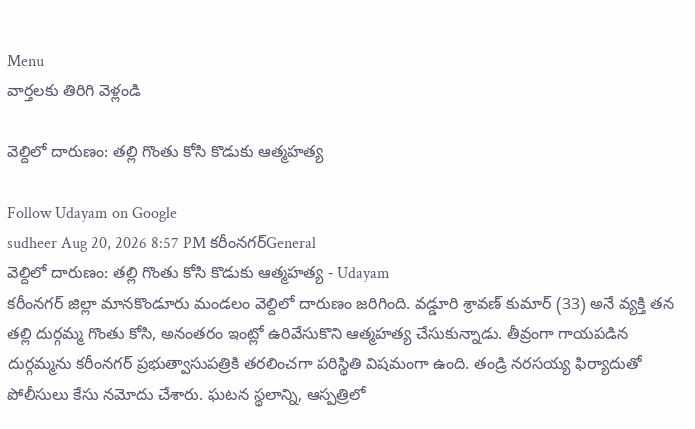Menu
వార్తలకు తిరిగి వెళ్లండి

వెల్దిలో దారుణం: తల్లి గొంతు కోసి కొడుకు ఆత్మహత్య

Follow Udayam on Google
sudheer Aug 20, 2026 8:57 PM కరీంనగర్General
వెల్దిలో దారుణం: తల్లి గొంతు కోసి కొడుకు ఆత్మహత్య - Udayam
కరీంనగర్ జిల్లా మానకొండూరు మండలం వెల్దిలో దారుణం జరిగింది. వడ్డూరి శ్రావణ్ కుమార్ (33) అనే వ్యక్తి తన తల్లి దుర్గమ్మ గొంతు కోసి, అనంతరం ఇంట్లో ఉరివేసుకొని ఆత్మహత్య చేసుకున్నాడు. తీవ్రంగా గాయపడిన దుర్గమ్మను కరీంనగర్ ప్రభుత్వాసుపత్రికి తరలించగా పరిస్థితి విషమంగా ఉంది. తండ్రి నరసయ్య ఫిర్యాదుతో పోలీసులు కేసు నమోదు చేశారు. ఘటన స్థలాన్ని, ఆస్పత్రిలో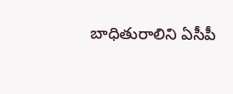బాధితురాలిని ఏసీపీ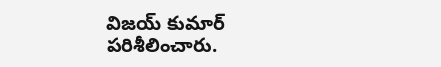విజయ్ కుమార్ పరిశీలించారు.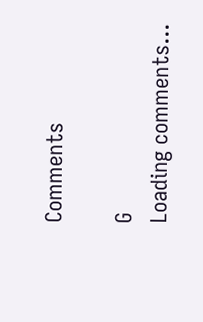Comments

G
Loading comments...